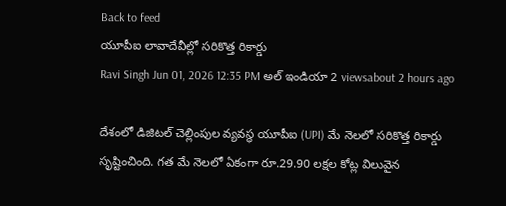Back to feed
యూపీఐ లావాదేవీల్లో సరికొత్త రికార్డు
Ravi Singh Jun 01, 2026 12:35 PM అల్ ఇండియా 2 viewsabout 2 hours ago

దేశంలో డిజిటల్ చెల్లింపుల వ్యవస్థ యూపీఐ (UPI) మే నెలలో సరికొత్త రికార్డు సృష్టించింది. గత మే నెలలో ఏకంగా రూ.29.90 లక్షల కోట్ల విలువైన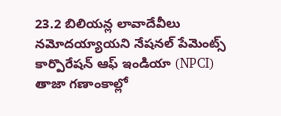23.2 బిలియన్ల లావాదేవీలు నమోదయ్యాయని నేషనల్ పేమెంట్స్ కార్పొరేషన్ ఆఫ్ ఇండియా (NPCI) తాజా గణాంకాల్లో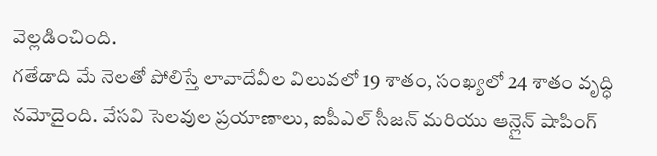వెల్లడించింది.
గతేడాది మే నెలతో పోలిస్తే లావాదేవీల విలువలో 19 శాతం, సంఖ్యలో 24 శాతం వృద్ధి నమోదైంది. వేసవి సెలవుల ప్రయాణాలు, ఐపీఎల్ సీజన్ మరియు ఆన్లైన్ షాపింగ్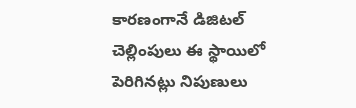కారణంగానే డిజిటల్ చెల్లింపులు ఈ స్థాయిలో పెరిగినట్లు నిపుణులు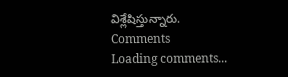విశ్లేషిస్తున్నారు.
Comments
Loading comments...